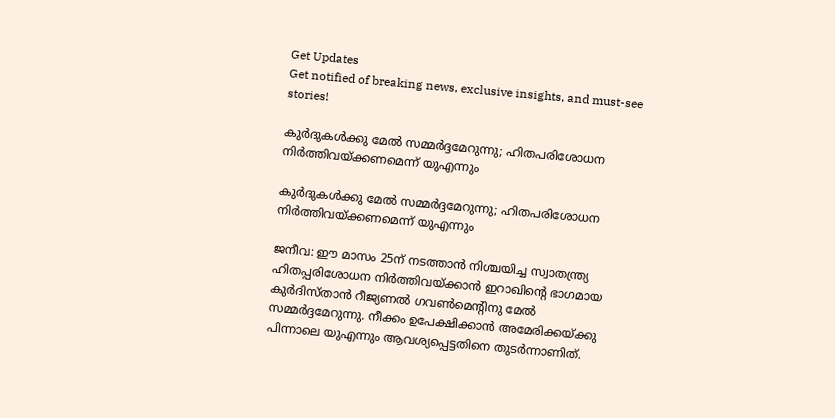Get Updates
Get notified of breaking news, exclusive insights, and must-see stories!

കുര്‍ദുകള്‍ക്കു മേല്‍ സമ്മര്‍ദ്ദമേറുന്നു; ഹിതപരിശോധന നിര്‍ത്തിവയ്ക്കണമെന്ന് യുഎന്നും

കുര്‍ദുകള്‍ക്കു മേല്‍ സമ്മര്‍ദ്ദമേറുന്നു; ഹിതപരിശോധന നിര്‍ത്തിവയ്ക്കണമെന്ന് യുഎന്നും

ജനീവ: ഈ മാസം 25ന് നടത്താന്‍ നിശ്ചയിച്ച സ്വാതന്ത്ര്യ ഹിതപ്പരിശോധന നിര്‍ത്തിവയ്ക്കാന്‍ ഇറാഖിന്റെ ഭാഗമായ കുര്‍ദിസ്താന്‍ റീജ്യണല്‍ ഗവണ്‍മെന്റിനു മേല്‍ സമ്മര്‍ദ്ദമേറുന്നു. നീക്കം ഉപേക്ഷിക്കാന്‍ അമേരിക്കയ്ക്കു പിന്നാലെ യുഎന്നും ആവശ്യപ്പെട്ടതിനെ തുടര്‍ന്നാണിത്.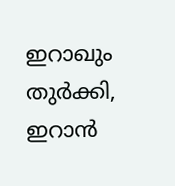ഇറാഖും തുര്‍ക്കി, ഇറാന്‍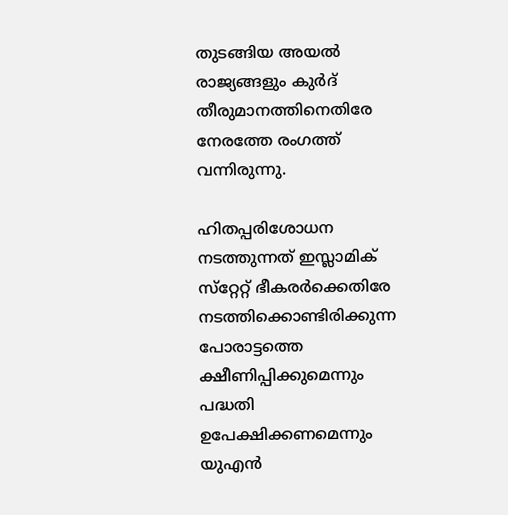തുടങ്ങിയ അയല്‍ രാജ്യങ്ങളും കുര്‍ദ് തീരുമാനത്തിനെതിരേ നേരത്തേ രംഗത്ത് വന്നിരുന്നു.

ഹിതപ്പരിശോധന നടത്തുന്നത് ഇസ്ലാമിക് സ്‌റ്റേറ്റ് ഭീകരര്‍ക്കെതിരേ നടത്തിക്കൊണ്ടിരിക്കുന്ന പോരാട്ടത്തെ ക്ഷീണിപ്പിക്കുമെന്നും പദ്ധതി ഉപേക്ഷിക്കണമെന്നും യുഎന്‍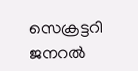സെക്രട്ടറി ജനറല്‍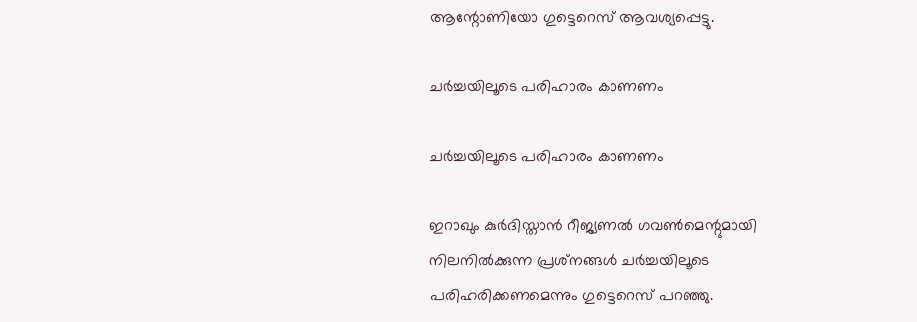ആന്റോണിയോ ഗുട്ടെറെസ് ആവശ്യപ്പെട്ടു.

ചര്‍ച്ചയിലൂടെ പരിഹാരം കാണണം

ചര്‍ച്ചയിലൂടെ പരിഹാരം കാണണം

ഇറാഖും കുര്‍ദിസ്താന്‍ റീജ്യണല്‍ ഗവണ്‍മെന്റുമായി നിലനില്‍ക്കുന്ന പ്രശ്‌നങ്ങള്‍ ചര്‍ച്ചയിലൂടെ പരിഹരിക്കണമെന്നും ഗുട്ടെറെസ് പറഞ്ഞു.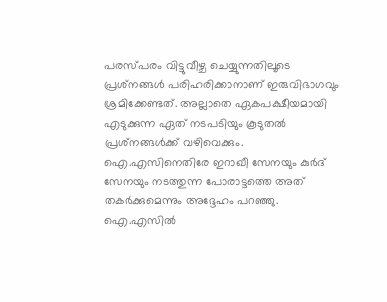പരസ്പരം വിട്ടുവീഴ്ച ചെയ്യുന്നതിലൂടെ പ്രശ്‌നങ്ങള്‍ പരിഹരിക്കാനാണ് ഇരുവിഭാഗവും ശ്രമിക്കേണ്ടത്. അല്ലാതെ ഏകപക്ഷീയമായി എടുക്കുന്ന ഏത് നടപടിയും കൂടുതല്‍ പ്രശ്‌നങ്ങള്‍ക്ക് വഴിവെക്കും. ഐ.എസിനെതിരേ ഇറാഖീ സേനയും കുര്‍ദ് സേനയും നടത്തുന്ന പോരാട്ടത്തെ അത് തകര്‍ക്കുമെന്നും അദ്ദേഹം പറഞ്ഞു. ഐ.എസില്‍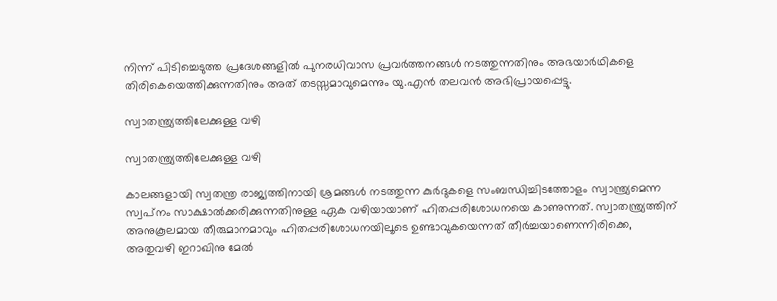നിന്ന് പിടിച്ചെടുത്ത പ്രദേശങ്ങളില്‍ പുനരധിവാസ പ്രവര്‍ത്തനങ്ങള്‍ നടത്തുന്നതിനും അഭയാര്‍ഥികളെ തിരികെയെത്തിക്കുന്നതിനും അത് തടസ്സമാവുമെന്നും യു.എന്‍ തലവന്‍ അഭിപ്രായപ്പെട്ടു.

സ്വാതന്ത്ര്യത്തിലേക്കുള്ള വഴി

സ്വാതന്ത്ര്യത്തിലേക്കുള്ള വഴി

കാലങ്ങളായി സ്വതന്ത്ര രാജ്യത്തിനായി ശ്രമങ്ങള്‍ നടത്തുന്ന കുര്‍ദുകളെ സംബന്ധിച്ചിടത്തോളം സ്വാന്ത്ര്യമെന്ന സ്വപ്‌നം സാക്ഷാല്‍ക്കരിക്കുന്നതിനുള്ള ഏക വഴിയായാണ് ഹിതപ്പരിശോധനയെ കാണുന്നത്. സ്വാതന്ത്ര്യത്തിന് അനുകൂലമായ തീരുമാനമാവും ഹിതപ്പരിശോധനയിലൂടെ ഉണ്ടാവുകയെന്നത് തീര്‍ച്ചയാണെന്നിരിക്കെ, അതുവഴി ഇറാഖിനു മേല്‍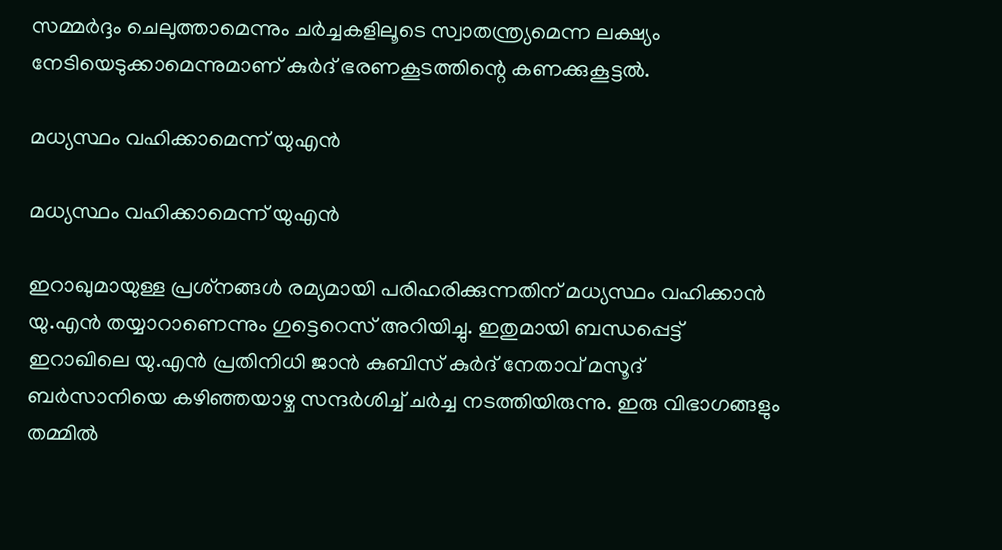സമ്മര്‍ദ്ദം ചെലുത്താമെന്നും ചര്‍ച്ചകളിലൂടെ സ്വാതന്ത്ര്യമെന്ന ലക്ഷ്യം നേടിയെടുക്കാമെന്നുമാണ് കുര്‍ദ് ഭരണകൂടത്തിന്റെ കണക്കുകൂട്ടല്‍.

മധ്യസ്ഥം വഹിക്കാമെന്ന് യുഎന്‍

മധ്യസ്ഥം വഹിക്കാമെന്ന് യുഎന്‍

ഇറാഖുമായുള്ള പ്രശ്‌നങ്ങള്‍ രമ്യമായി പരിഹരിക്കുന്നതിന് മധ്യസ്ഥം വഹിക്കാന്‍ യു.എന്‍ തയ്യാറാണെന്നും ഗുട്ടെറെസ് അറിയിച്ചു. ഇതുമായി ബന്ധപ്പെട്ട് ഇറാഖിലെ യു.എന്‍ പ്രതിനിധി ജാന്‍ കുബിസ് കുര്‍ദ് നേതാവ് മസൂദ് ബര്‍സാനിയെ കഴിഞ്ഞയാഴ്ച സന്ദര്‍ശിച്ച് ചര്‍ച്ച നടത്തിയിരുന്നു. ഇരു വിഭാഗങ്ങളും തമ്മില്‍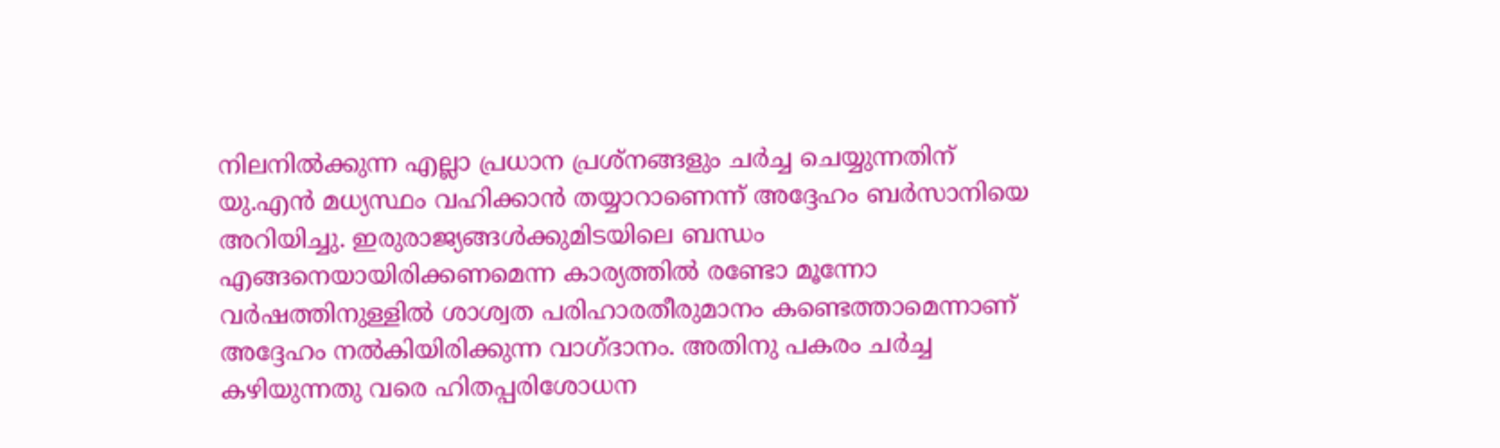നിലനില്‍ക്കുന്ന എല്ലാ പ്രധാന പ്രശ്‌നങ്ങളും ചര്‍ച്ച ചെയ്യുന്നതിന് യു.എന്‍ മധ്യസ്ഥം വഹിക്കാന്‍ തയ്യാറാണെന്ന് അദ്ദേഹം ബര്‍സാനിയെ അറിയിച്ചു. ഇരുരാജ്യങ്ങള്‍ക്കുമിടയിലെ ബന്ധം എങ്ങനെയായിരിക്കണമെന്ന കാര്യത്തില്‍ രണ്ടോ മൂന്നോ വര്‍ഷത്തിനുള്ളില്‍ ശാശ്വത പരിഹാരതീരുമാനം കണ്ടെത്താമെന്നാണ് അദ്ദേഹം നല്‍കിയിരിക്കുന്ന വാഗ്ദാനം. അതിനു പകരം ചര്‍ച്ച കഴിയുന്നതു വരെ ഹിതപ്പരിശോധന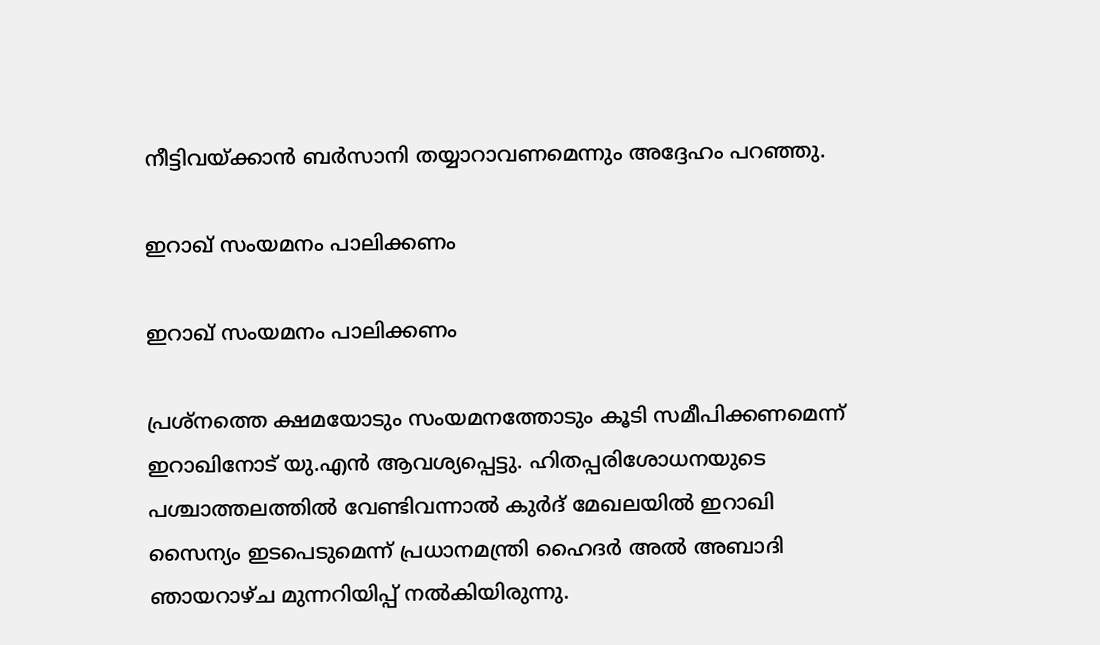നീട്ടിവയ്ക്കാന്‍ ബര്‍സാനി തയ്യാറാവണമെന്നും അദ്ദേഹം പറഞ്ഞു.

ഇറാഖ് സംയമനം പാലിക്കണം

ഇറാഖ് സംയമനം പാലിക്കണം

പ്രശ്‌നത്തെ ക്ഷമയോടും സംയമനത്തോടും കൂടി സമീപിക്കണമെന്ന് ഇറാഖിനോട് യു.എന്‍ ആവശ്യപ്പെട്ടു. ഹിതപ്പരിശോധനയുടെ പശ്ചാത്തലത്തില്‍ വേണ്ടിവന്നാല്‍ കുര്‍ദ് മേഖലയില്‍ ഇറാഖി സൈന്യം ഇടപെടുമെന്ന് പ്രധാനമന്ത്രി ഹൈദര്‍ അല്‍ അബാദി ഞായറാഴ്ച മുന്നറിയിപ്പ് നല്‍കിയിരുന്നു.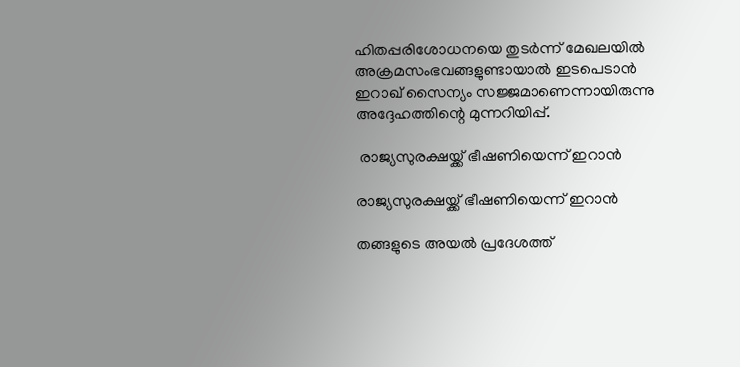ഹിതപ്പരിശോധനയെ തുടര്‍ന്ന് മേഖലയില്‍ അക്രമസംഭവങ്ങളുണ്ടായാല്‍ ഇടപെടാന്‍ ഇറാഖ് സൈന്യം സജ്ജമാണെന്നായിരുന്നു അദ്ദേഹത്തിന്റെ മുന്നറിയിപ്പ്.

 രാജ്യസുരക്ഷയ്ക്ക് ഭീഷണിയെന്ന് ഇറാന്‍

രാജ്യസുരക്ഷയ്ക്ക് ഭീഷണിയെന്ന് ഇറാന്‍

തങ്ങളുടെ അയല്‍ പ്രദേശത്ത്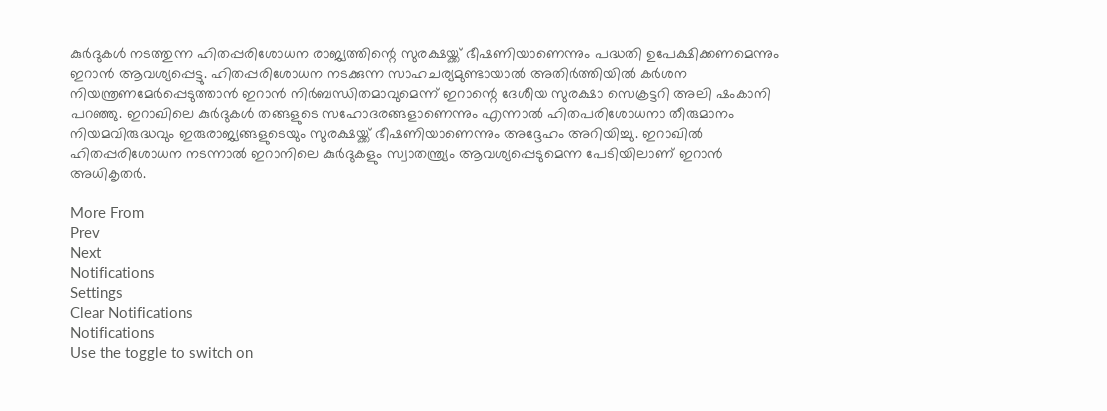കുര്‍ദുകള്‍ നടത്തുന്ന ഹിതപ്പരിശോധന രാജ്യത്തിന്റെ സുരക്ഷയ്ക്ക് ഭീഷണിയാണെന്നും പദ്ധതി ഉപേക്ഷിക്കണമെന്നും ഇറാന്‍ ആവശ്യപ്പെട്ടു. ഹിതപ്പരിശോധന നടക്കുന്ന സാഹചര്യമുണ്ടായാല്‍ അതിര്‍ത്തിയില്‍ കര്‍ശന നിയന്ത്രണമേര്‍പ്പെടുത്താന്‍ ഇറാന്‍ നിര്‍ബന്ധിതമാവുമെന്ന് ഇറാന്റെ ദേശീയ സുരക്ഷാ സെക്രട്ടറി അലി ഷംകാനി പറഞ്ഞു. ഇറാഖിലെ കുര്‍ദുകള്‍ തങ്ങളുടെ സഹോദരങ്ങളാണെന്നും എന്നാല്‍ ഹിതപരിശോധനാ തീരുമാനം നിയമവിരുദ്ധവും ഇരുരാജ്യങ്ങളുടെയും സുരക്ഷയ്ക്ക് ഭീഷണിയാണെന്നും അദ്ദേഹം അറിയിച്ചു. ഇറാഖില്‍ ഹിതപ്പരിശോധന നടന്നാല്‍ ഇറാനിലെ കുര്‍ദുകളും സ്വാതന്ത്ര്യം ആവശ്യപ്പെടുമെന്ന പേടിയിലാണ് ഇറാന്‍ അധികൃതര്‍.

More From
Prev
Next
Notifications
Settings
Clear Notifications
Notifications
Use the toggle to switch on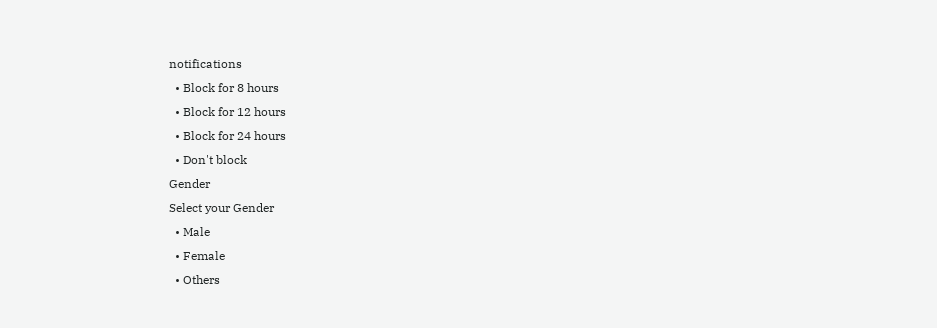notifications
  • Block for 8 hours
  • Block for 12 hours
  • Block for 24 hours
  • Don't block
Gender
Select your Gender
  • Male
  • Female
  • Others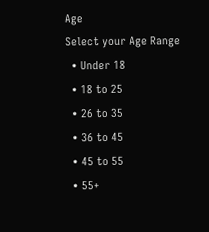Age
Select your Age Range
  • Under 18
  • 18 to 25
  • 26 to 35
  • 36 to 45
  • 45 to 55
  • 55+